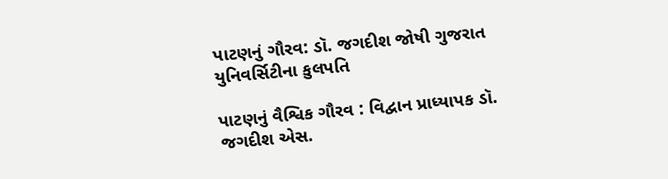પાટણનું ગૌરવ: ડૉ. જગદીશ જોષી ગુજરાત યુનિવર્સિટીના કુલપતિ

પાટણનું વૈશ્વિક ગૌરવ : વિદ્વાન પ્રાધ્યાપક ડૉ. જગદીશ એસ.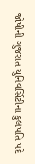જોષીની ગુજરાત યુનિવર્સિટીના કુલપતિ પદે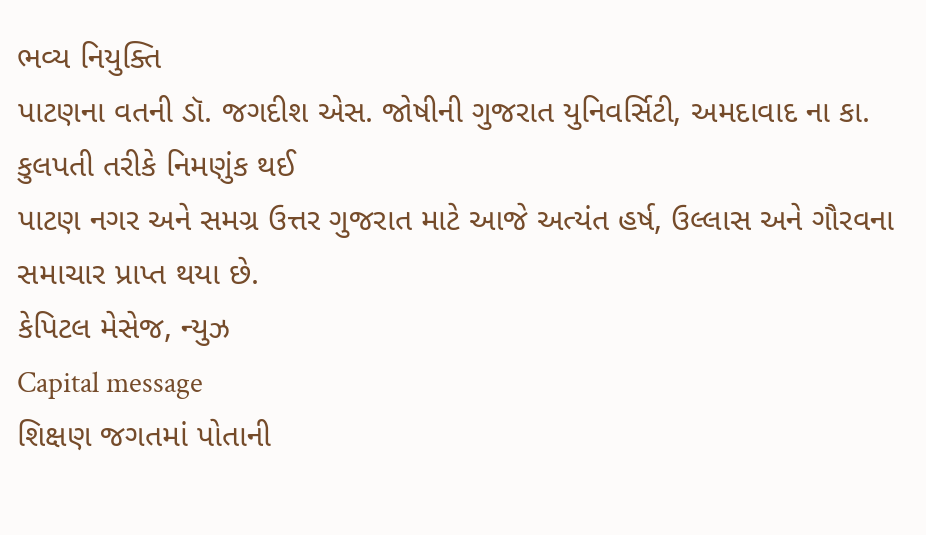ભવ્ય નિયુક્તિ
પાટણના વતની ડૉ. જગદીશ એસ. જોષીની ગુજરાત યુનિવર્સિટી, અમદાવાદ ના કા. કુલપતી તરીકે નિમણુંક થઈ
પાટણ નગર અને સમગ્ર ઉત્તર ગુજરાત માટે આજે અત્યંત હર્ષ, ઉલ્લાસ અને ગૌરવના સમાચાર પ્રાપ્ત થયા છે.
કેપિટલ મેસેજ, ન્યુઝ
Capital message
શિક્ષણ જગતમાં પોતાની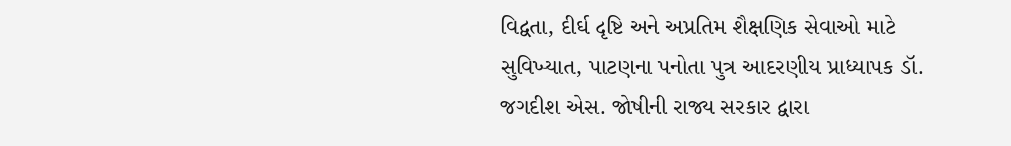વિદ્વતા, દીર્ઘ દૃષ્ટિ અને અપ્રતિમ શૈક્ષણિક સેવાઓ માટે સુવિખ્યાત, પાટણના પનોતા પુત્ર આદરણીય પ્રાધ્યાપક ડૉ. જગદીશ એસ. જોષીની રાજ્ય સરકાર દ્વારા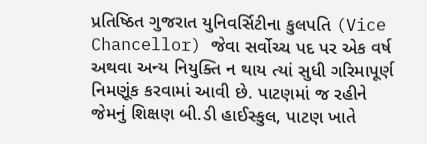પ્રતિષ્ઠિત ગુજરાત યુનિવર્સિટીના કુલપતિ (Vice Chancellor) જેવા સર્વોચ્ચ પદ પર એક વર્ષ અથવા અન્ય નિયુક્તિ ન થાય ત્યાં સુધી ગરિમાપૂર્ણ નિમણૂંક કરવામાં આવી છે. પાટણમાં જ રહીને જેમનું શિક્ષણ બી.ડી હાઈસ્કુલ, પાટણ ખાતે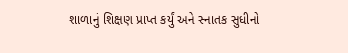શાળાનું શિક્ષણ પ્રાપ્ત કર્યું અને સ્નાતક સુધીનો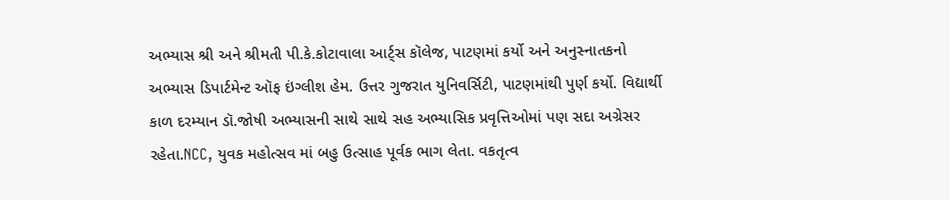અભ્યાસ શ્રી અને શ્રીમતી પી.કે.કોટાવાલા આર્ટ્સ કૉલેજ, પાટણમાં કર્યો અને અનુસ્નાતકનો અભ્યાસ ડિપાર્ટમેન્ટ ઑફ ઇંગ્લીશ હેમ. ઉત્તર ગુજરાત યુનિવર્સિટી, પાટણમાંથી પુર્ણ કર્યો. વિદ્યાર્થી કાળ દરમ્યાન ડૉ.જોષી અભ્યાસની સાથે સાથે સહ અભ્યાસિક પ્રવૃત્તિઓમાં પણ સદા અગ્રેસર રહેતા.NCC, યુવક મહોત્સવ માં બહુ ઉત્સાહ પૂર્વક ભાગ લેતા. વકતૃત્વ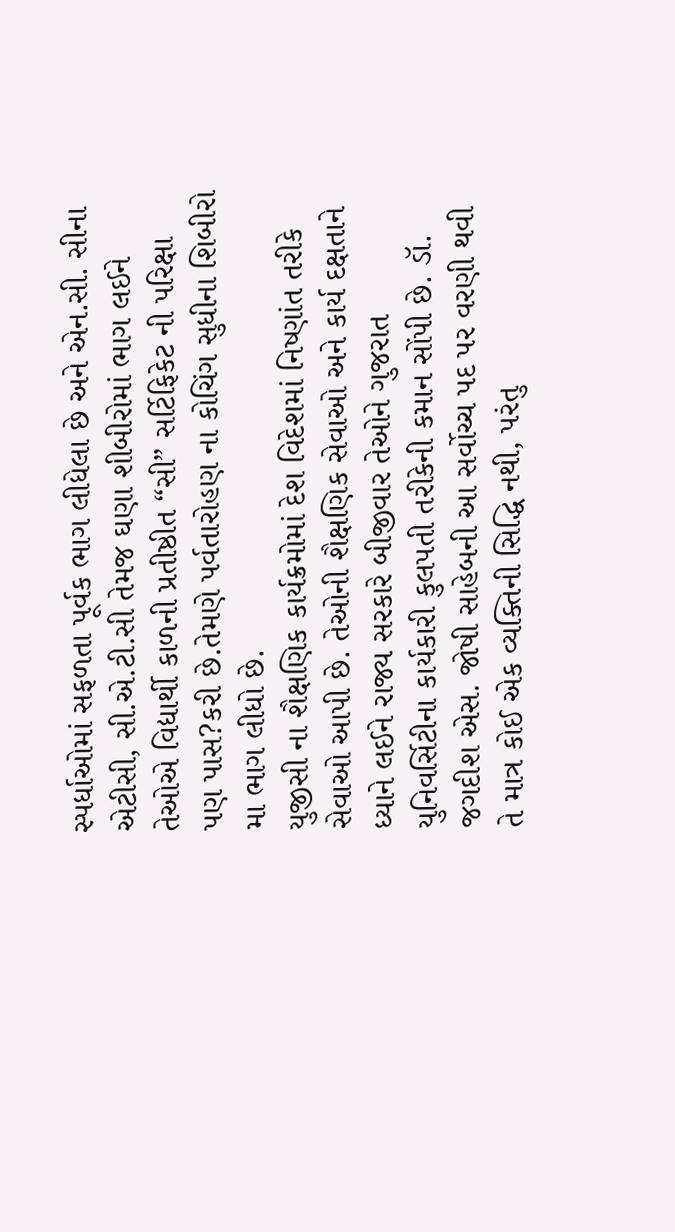સ્પર્ધાઓમાં સફળતા પૂર્વક ભાગ લીધેલા છે અને એન.સી. સીના એટીસી, સી.એ.ટી.સી તેમજ ઘણા શીબીરોમાં ભાગ લઈને તેઓએ વિદ્યાર્થી કાળની પ્રતીષ્ઠીત “સી” સર્ટિફિકેટ ની પરિક્ષા પણ પાસ?કરી છે.તેમણે પર્વતારોહણ ના કોચિંગ સુધીના શિબીરો મા ભાગ લીધો છે.
યુજીસી ના શૈક્ષણિક કાર્યક્રમોમાં દેશ વિદેશમાં નિષ્ણાંત તરીકે સેવાઓ આપી છે. તેઓની શૈક્ષણિક સેવાઓ અને કાર્ય દક્ષતાને ધ્યાને લઈને રાજ્ય સરકારે બીજીવાર તેઓને ગુજરાત યુનિવર્સિટીના કાર્યકારી કુલપતી તરીકેની કમાન સોંપી છે. ડૉ. જગદીશ એસ. જોષી સાહેબની આ સર્વોચ્ચ પદ પર વરણી થવી તે માત્ર કોઈ એક વ્યક્તિની સિદ્ધિ નથી, પરંતુ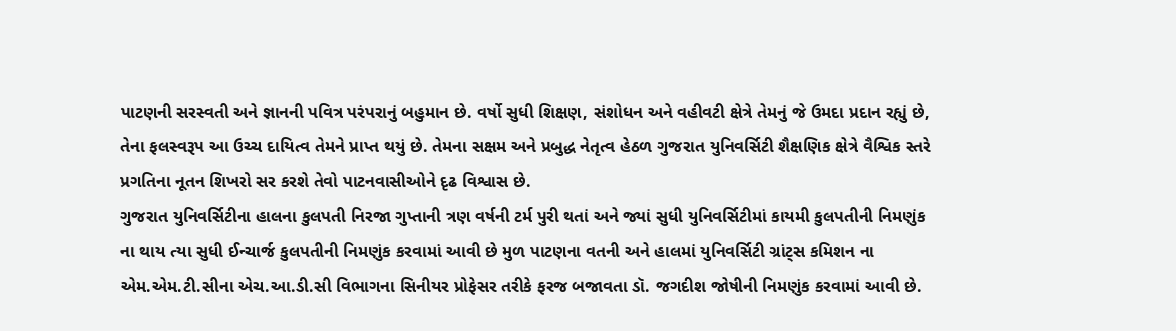પાટણની સરસ્વતી અને જ્ઞાનની પવિત્ર પરંપરાનું બહુમાન છે. વર્ષો સુધી શિક્ષણ, સંશોધન અને વહીવટી ક્ષેત્રે તેમનું જે ઉમદા પ્રદાન રહ્યું છે, તેના ફલસ્વરૂપ આ ઉચ્ચ દાયિત્વ તેમને પ્રાપ્ત થયું છે. તેમના સક્ષમ અને પ્રબુદ્ધ નેતૃત્વ હેઠળ ગુજરાત યુનિવર્સિટી શૈક્ષણિક ક્ષેત્રે વૈશ્વિક સ્તરે પ્રગતિના નૂતન શિખરો સર કરશે તેવો પાટનવાસીઓને દૃઢ વિશ્વાસ છે.
ગુજરાત યુનિવર્સિટીના હાલના કુલપતી નિરજા ગુપ્તાની ત્રણ વર્ષની ટર્મ પુરી થતાં અને જ્યાં સુધી યુનિવર્સિટીમાં કાયમી કુલપતીની નિમણુંક ના થાય ત્યા સુધી ઈન્ચાર્જ કુલપતીની નિમણુંક કરવામાં આવી છે મુળ પાટણના વતની અને હાલમાં યુનિવર્સિટી ગ્રાંટ્સ કમિશન ના એમ.એમ.ટી.સીના એચ.આ.ડી.સી વિભાગના સિનીયર પ્રોફેસર તરીકે ફરજ બજાવતા ડૉ. જગદીશ જોષીની નિમણુંક કરવામાં આવી છે.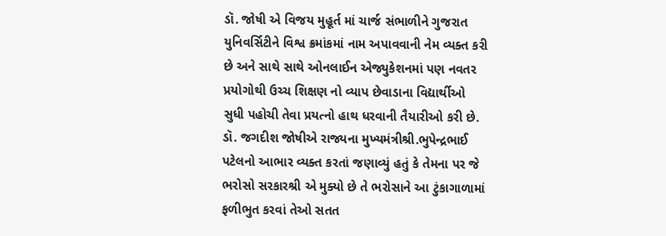ડૉ. જોષી એ વિજય મુહૂર્ત માં ચાર્જ સંભાળીને ગુજરાત યુનિવર્સિટીને વિશ્વ ક્રમાંકમાં નામ અપાવવાની નેમ વ્યક્ત કરી છે અને સાથે સાથે ઓનલાઈન એજ્યુકેશનમાં પણ નવતર પ્રયોગોથી ઉચ્ચ શિક્ષણ નો વ્યાપ છેવાડાના વિદ્યાર્થીઓ સુધી પહોચી તેવા પ્રયત્નો હાથ ધરવાની તૈયારીઓ કરી છે.
ડૉ. જગદીશ જોષીએ રાજ્યના મુખ્યમંત્રીશ્રી.ભુપેન્દ્રભાઈ પટેલનો આભાર વ્યક્ત કરતાં જણાવ્યું હતું કે તેમના પર જે ભરોસો સરકારશ્રી એ મુક્યો છે તે ભરોસાને આ ટુંકાગાળામાં ફળીભુત કરવાં તેઓ સતત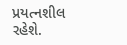પ્રયત્નશીલ રહેશે.